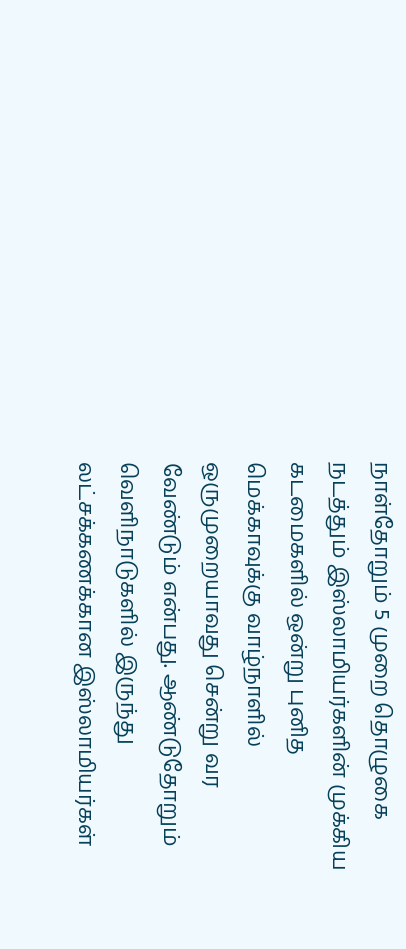நாள்தோறும் 5 முறை தொழுகை நடத்தும் இஸ்லாமியர்களின் முக்கிய கடமைகளில் ஒன்று புனித மெக்காவுக்கு வாழ்நாளில் ஒருமுறையாவது சென்று வர வேண்டும் என்பது. ஆண்டுதோறும் வெளிநாடுகளில் இருந்து லட்சக்கணக்கான இஸ்லாமியர்கள்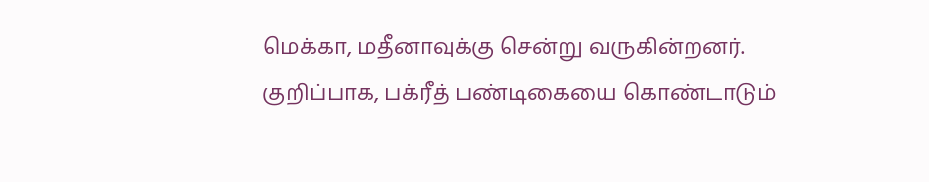மெக்கா, மதீனாவுக்கு சென்று வருகின்றனர்.
குறிப்பாக, பக்ரீத் பண்டிகையை கொண்டாடும்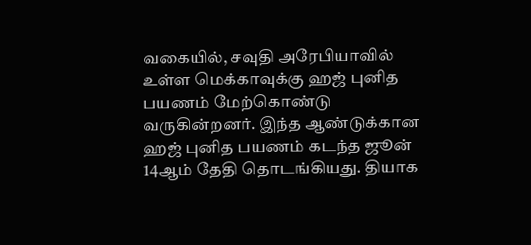வகையில், சவுதி அரேபியாவில் உள்ள மெக்காவுக்கு ஹஜ் புனித பயணம் மேற்கொண்டு வருகின்றனர். இந்த ஆண்டுக்கான ஹஜ் புனித பயணம் கடந்த ஜூன் 14ஆம் தேதி தொடங்கியது. தியாக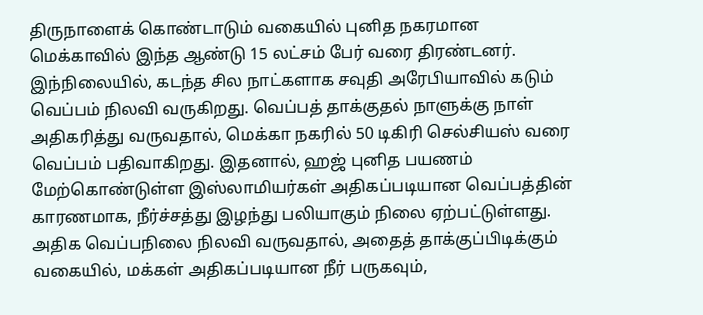திருநாளைக் கொண்டாடும் வகையில் புனித நகரமான மெக்காவில் இந்த ஆண்டு 15 லட்சம் பேர் வரை திரண்டனர்.
இந்நிலையில், கடந்த சில நாட்களாக சவுதி அரேபியாவில் கடும் வெப்பம் நிலவி வருகிறது. வெப்பத் தாக்குதல் நாளுக்கு நாள் அதிகரித்து வருவதால், மெக்கா நகரில் 50 டிகிரி செல்சியஸ் வரை வெப்பம் பதிவாகிறது. இதனால், ஹஜ் புனித பயணம் மேற்கொண்டுள்ள இஸ்லாமியர்கள் அதிகப்படியான வெப்பத்தின் காரணமாக, நீர்ச்சத்து இழந்து பலியாகும் நிலை ஏற்பட்டுள்ளது. அதிக வெப்பநிலை நிலவி வருவதால், அதைத் தாக்குப்பிடிக்கும் வகையில், மக்கள் அதிகப்படியான நீர் பருகவும்,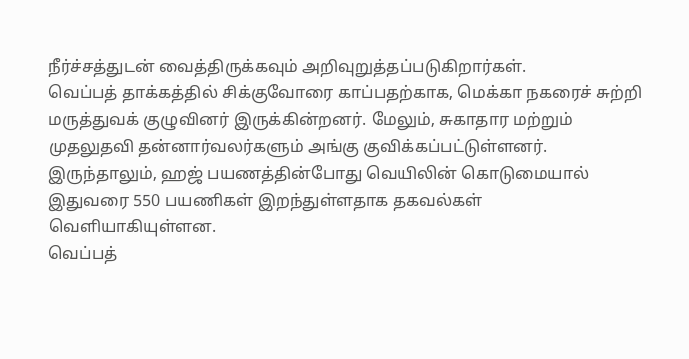நீர்ச்சத்துடன் வைத்திருக்கவும் அறிவுறுத்தப்படுகிறார்கள்.
வெப்பத் தாக்கத்தில் சிக்குவோரை காப்பதற்காக, மெக்கா நகரைச் சுற்றி மருத்துவக் குழுவினர் இருக்கின்றனர். மேலும், சுகாதார மற்றும் முதலுதவி தன்னார்வலர்களும் அங்கு குவிக்கப்பட்டுள்ளனர். இருந்தாலும், ஹஜ் பயணத்தின்போது வெயிலின் கொடுமையால் இதுவரை 550 பயணிகள் இறந்துள்ளதாக தகவல்கள் வெளியாகியுள்ளன.
வெப்பத்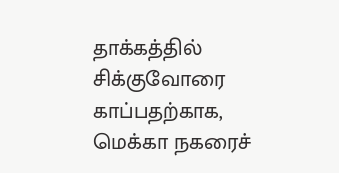தாக்கத்தில் சிக்குவோரை காப்பதற்காக, மெக்கா நகரைச்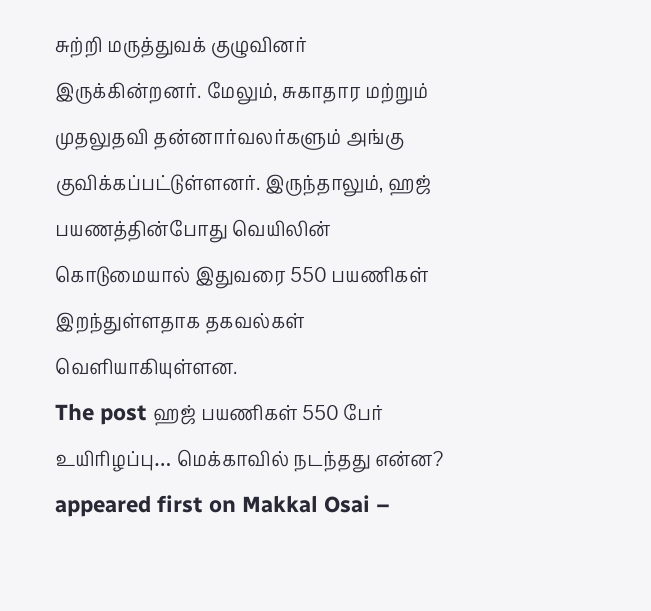சுற்றி மருத்துவக் குழுவினர் இருக்கின்றனர். மேலும், சுகாதார மற்றும் முதலுதவி தன்னார்வலர்களும் அங்கு குவிக்கப்பட்டுள்ளனர். இருந்தாலும், ஹஜ் பயணத்தின்போது வெயிலின் கொடுமையால் இதுவரை 550 பயணிகள் இறந்துள்ளதாக தகவல்கள் வெளியாகியுள்ளன.
The post ஹஜ் பயணிகள் 550 பேர் உயிரிழப்பு… மெக்காவில் நடந்தது என்ன? appeared first on Makkal Osai –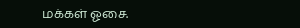மக்கள் ஓசை.